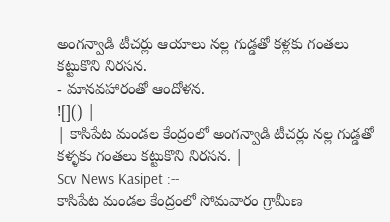అంగన్వాడి టీచర్లు ఆయాలు నల్ల గుడ్డతో కళ్లకు గంతలు కట్టుకొని నిరసన.
- మానవహారంతో ఆందోళన.
![]() |
| కాసిపేట మండల కేంద్రంలో అంగన్వాడి టీచర్లు నల్ల గుడ్డతో కళ్ళకు గంతలు కట్టుకొని నిరసన. |
Scv News Kasipet :--
కాసిపేట మండల కేంద్రంలో సోమవారం గ్రామీణ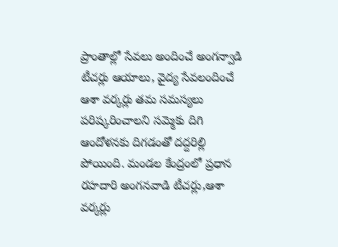ప్రాంతాల్లో సేవలు అందించే అంగన్వాడి టీచర్లు ఆయాలు, వైద్య సేవలందించే ఆశా వర్కర్లు తమ సమస్యలు పరిష్కరించాలని సమ్మెకు దిగి ఆందోళనకు దిగడంతో దద్దరిల్లి పోయింది. మండల కేంద్రంలో ప్రధాన రహదారి అంగనవాడి టీచర్లు,ఆశా వర్కర్లు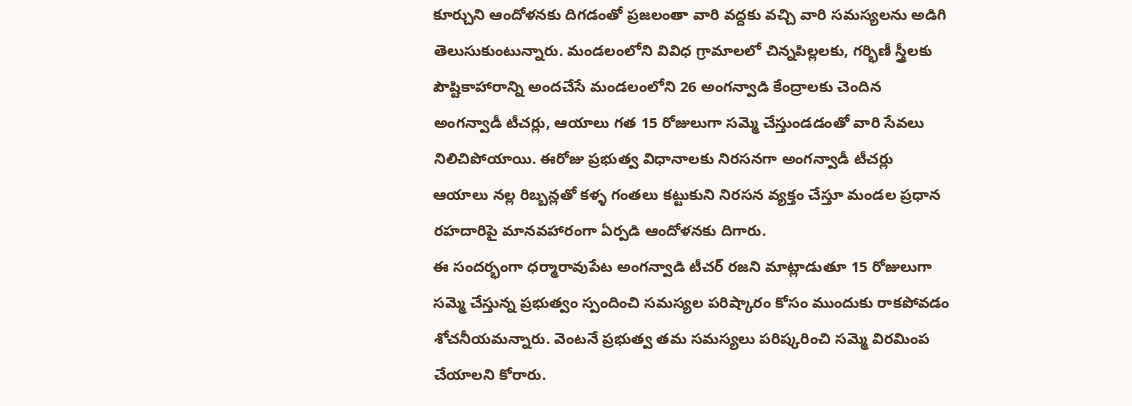కూర్చుని ఆందోళనకు దిగడంతో ప్రజలంతా వారి వద్దకు వచ్చి వారి సమస్యలను అడిగి తెలుసుకుంటున్నారు. మండలంలోని వివిధ గ్రామాలలో చిన్నపిల్లలకు, గర్భిణీ స్త్రీలకు పౌష్టికాహారాన్ని అందచేసే మండలంలోని 26 అంగన్వాడి కేంద్రాలకు చెందిన అంగన్వాడీ టీచర్లు, ఆయాలు గత 15 రోజులుగా సమ్మె చేస్తుండడంతో వారి సేవలు నిలిచిపోయాయి. ఈరోజు ప్రభుత్వ విధానాలకు నిరసనగా అంగన్వాడీ టీచర్లు ఆయాలు నల్ల రిబ్బన్లతో కళ్ళ గంతలు కట్టుకుని నిరసన వ్యక్తం చేస్తూ మండల ప్రధాన రహదారిపై మానవహారంగా ఏర్పడి ఆందోళనకు దిగారు.
ఈ సందర్భంగా ధర్మారావుపేట అంగన్వాడి టీచర్ రజని మాట్లాడుతూ 15 రోజులుగా సమ్మె చేస్తున్న ప్రభుత్వం స్పందించి సమస్యల పరిష్కారం కోసం ముందుకు రాకపోవడం శోచనీయమన్నారు. వెంటనే ప్రభుత్వ తమ సమస్యలు పరిష్కరించి సమ్మె విరమింప చేయాలని కోరారు.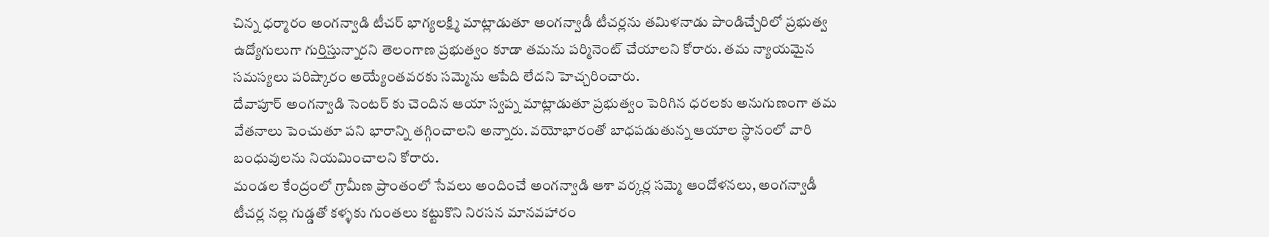చిన్న ధర్మారం అంగన్వాడి టీచర్ భాగ్యలక్ష్మి మాట్లాడుతూ అంగన్వాడీ టీచర్లను తమిళనాడు పాండిచ్చేరిలో ప్రభుత్వ ఉద్యోగులుగా గుర్తిస్తున్నారని తెలంగాణ ప్రభుత్వం కూడా తమను పర్మినెంట్ చేయాలని కోరారు. తమ న్యాయమైన సమస్యలు పరిష్కారం అయ్యేంతవరకు సమ్మెను ఆపేది లేదని హెచ్చరించారు.
దేవాపూర్ అంగన్వాడి సెంటర్ కు చెందిన ఆయా స్వప్న మాట్లాడుతూ ప్రభుత్వం పెరిగిన ధరలకు అనుగుణంగా తమ వేతనాలు పెంచుతూ పని భారాన్ని తగ్గించాలని అన్నారు. వయోభారంతో బాధపడుతున్న ఆయాల స్థానంలో వారి బంధువులను నియమించాలని కోరారు.
మండల కేంద్రంలో గ్రామీణ ప్రాంతంలో సేవలు అందించే అంగన్వాడి ఆశా వర్కర్ల సమ్మె ఆందోళనలు, అంగన్వాడీ టీచర్ల నల్ల గుడ్డతో కళ్ళకు గుంతలు కట్టుకొని నిరసన మానవహారం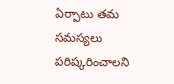ఏర్పాటు తమ సమస్యలు పరిష్కరించాలని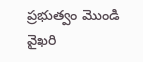ప్రభుత్వం మొండి వైఖరి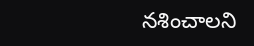నశించాలని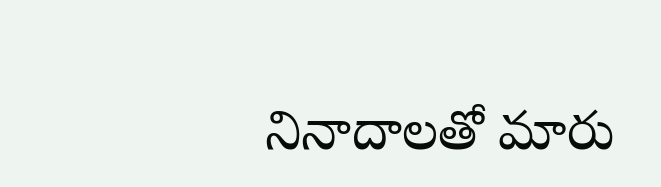నినాదాలతో మారు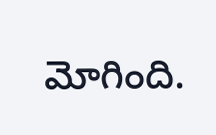మోగింది.